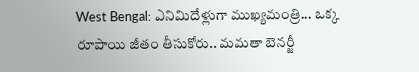West Bengal: ఎనిమిదేళ్లుగా ముఖ్యమంత్రి... ఒక్క రూపాయి జీతం తీసుకోరు.. మమతా బెనర్జీ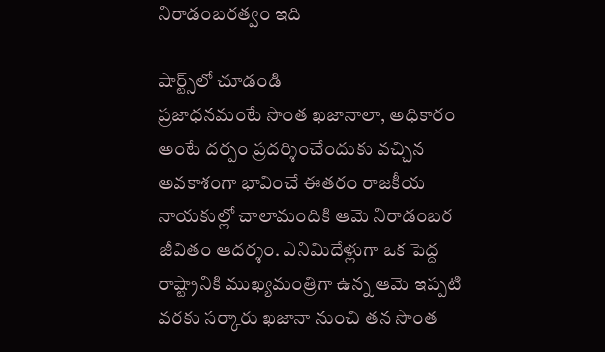నిరాడంబరత్వం ఇది

షార్ట్స్‌లో చూడండి
ప్రజాధనమంటే సొంత ఖజానాలా, అధికారం అంటే దర్పం ప్రదర్శించేందుకు వచ్చిన అవకాశంగా భావించే ఈతరం రాజకీయ నాయకుల్లో చాలామందికి ఆమె నిరాడంబర జీవితం ఆదర్శం. ఎనిమిదేళ్లుగా ఒక పెద్ద రాష్ట్రానికి ముఖ్యమంత్రిగా ఉన్న ఆమె ఇప్పటి వరకు సర్కారు ఖజానా నుంచి తన సొంత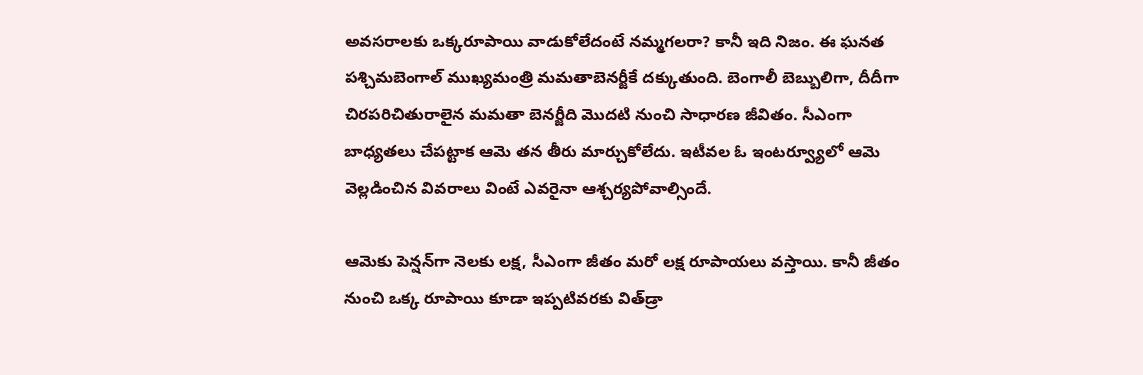అవసరాలకు ఒక్కరూపాయి వాడుకోలేదంటే నమ్మగలరా? కానీ ఇది నిజం. ఈ ఘనత పశ్చిమబెంగాల్‌ ముఖ్యమంత్రి మమతాబెనర్జీకే దక్కుతుంది. బెంగాలీ బెబ్బులిగా, దీదీగా చిరపరిచితురాలైన మమతా బెనర్జీది మొదటి నుంచి సాధారణ జీవితం. సీఎంగా బాధ్యతలు చేపట్టాక ఆమె తన తీరు మార్చుకోలేదు. ఇటీవల ఓ ఇంటర్వ్యూలో ఆమె వెల్లడించిన వివరాలు వింటే ఎవరైనా ఆశ్చర్యపోవాల్సిందే.

ఆమెకు పెన్షన్‌గా నెలకు లక్ష, సీఎంగా జీతం మరో లక్ష రూపాయలు వస్తాయి. కానీ జీతం నుంచి ఒక్క రూపాయి కూడా ఇప్పటివరకు విత్‌డ్రా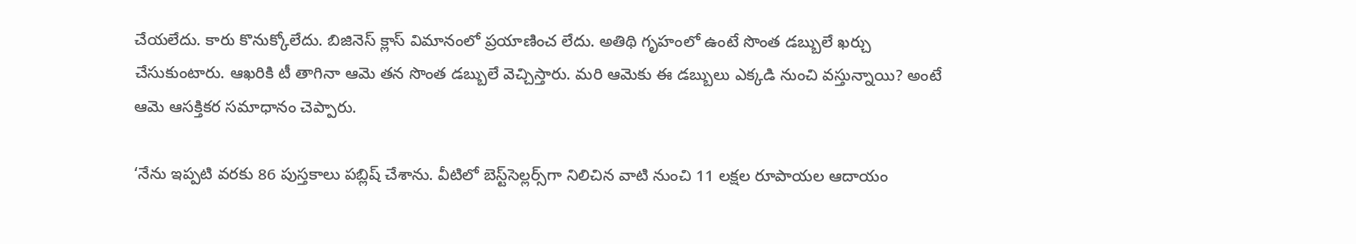చేయలేదు. కారు కొనుక్కోలేదు. బిజినెస్‌ క్లాస్‌ విమానంలో ప్రయాణించ లేదు. అతిథి గృహంలో ఉంటే సొంత డబ్బులే ఖర్చు చేసుకుంటారు. ఆఖరికి టీ తాగినా ఆమె తన సొంత డబ్బులే వెచ్చిస్తారు. మరి ఆమెకు ఈ డబ్బులు ఎక్కడి నుంచి వస్తున్నాయి? అంటే ఆమె ఆసక్తికర సమాధానం చెప్పారు.

‘నేను ఇప్పటి వరకు 86 పుస్తకాలు పబ్లిష్‌ చేశాను. వీటిలో బెస్ట్‌సెల్లర్స్‌గా నిలిచిన వాటి నుంచి 11 లక్షల రూపాయల ఆదాయం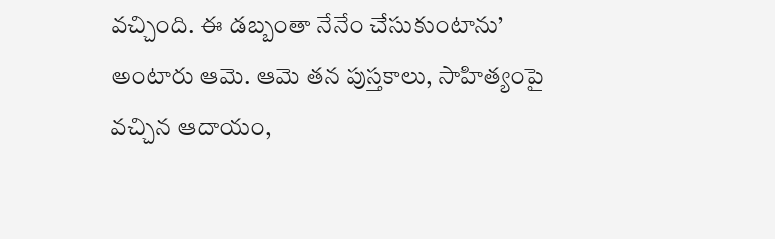వచ్చింది. ఈ డబ్బంతా నేనేం చేసుకుంటాను’ అంటారు ఆమె. ఆమె తన పుస్తకాలు, సాహిత్యంపై వచ్చిన ఆదాయం,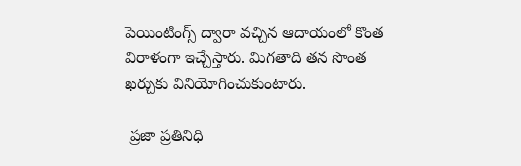పెయింటింగ్స్‌ ద్వారా వచ్చిన ఆదాయంలో కొంత విరాళంగా ఇచ్చేస్తారు. మిగతాది తన సొంత ఖర్చుకు వినియోగించుకుంటారు.

 ప్రజా ప్రతినిధి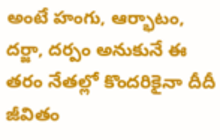అంటే హంగు, ఆర్భాటం, దర్జా, దర్పం అనుకునే ఈ తరం నేతల్లో కొందరికైనా దీదీ జీవితం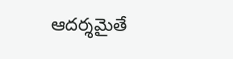ఆదర్శమైతే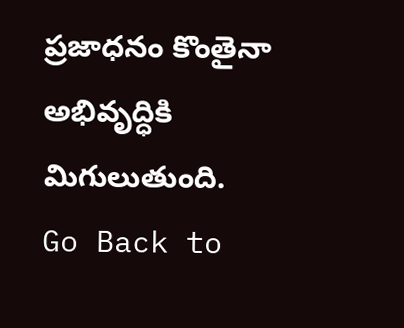ప్రజాధనం కొంతైనా అభివృద్ధికి మిగులుతుంది.
Go Back to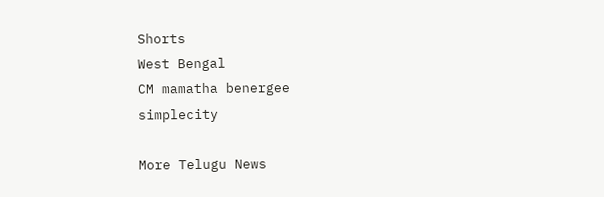Shorts
West Bengal
CM mamatha benergee
simplecity

More Telugu News